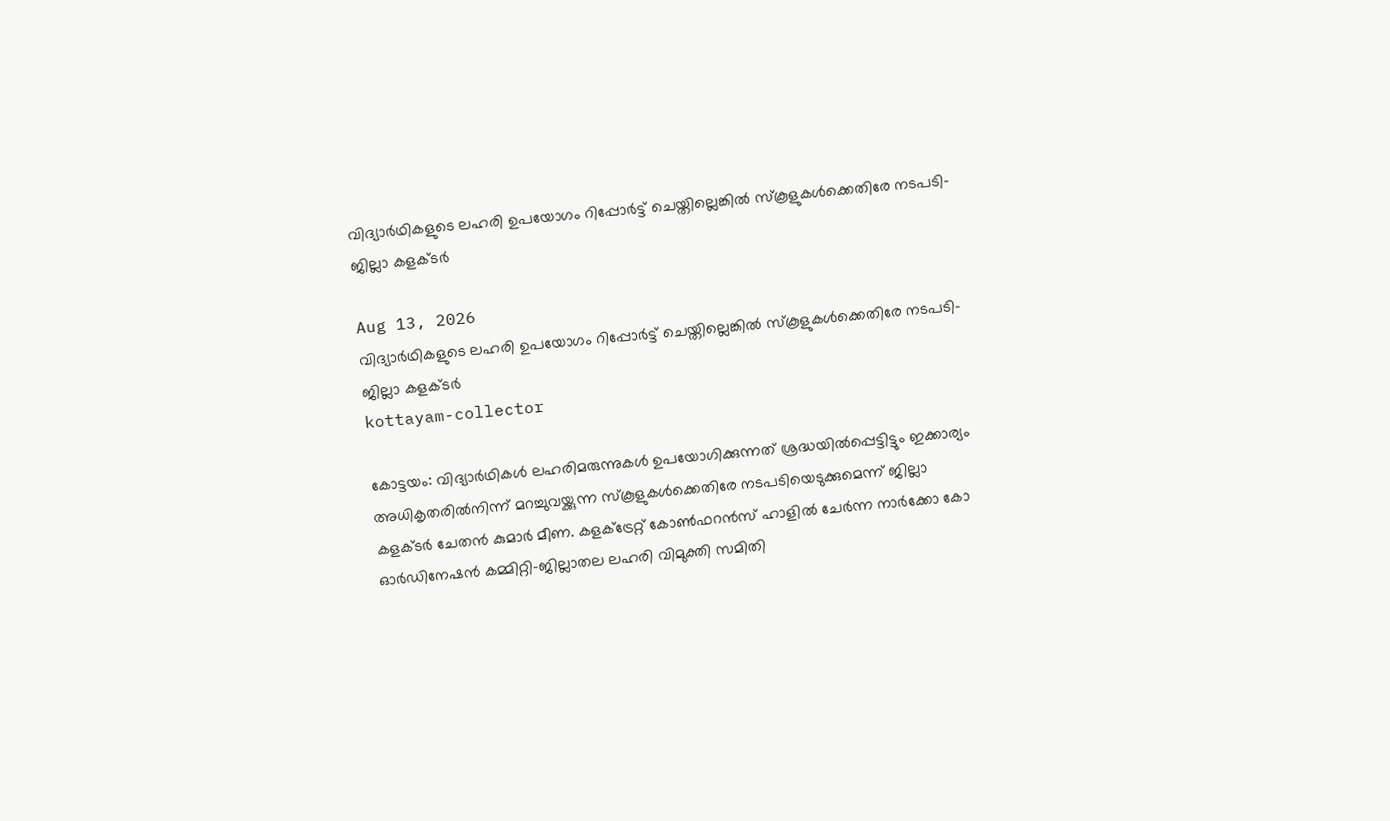വിദ്യാർഥികളുടെ ലഹരി ഉപയോഗം റിപ്പോർട്ട് ചെയ്തില്ലെങ്കിൽ സ്‌കൂളുകൾക്കെതിരേ നടപടി- ജില്ലാ കളക്ടർ

Aug 13, 2026
വിദ്യാർഥികളുടെ ലഹരി ഉപയോഗം റിപ്പോർട്ട് ചെയ്തില്ലെങ്കിൽ സ്‌കൂളുകൾക്കെതിരേ നടപടി- ജില്ലാ കളക്ടർ
kottayam-collector

കോട്ടയം: വിദ്യാർഥികൾ ലഹരിമരുന്നുകൾ ഉപയോഗിക്കുന്നത് ശ്രദ്ധയിൽപ്പെട്ടിട്ടും ഇക്കാര്യം അധികൃതരിൽനിന്ന് മറച്ചുവയ്ക്കുന്ന സ്‌കൂളുകൾക്കെതിരേ നടപടിയെടുക്കുമെന്ന് ജില്ലാ കളക്ടർ ചേതൻ കുമാർ മീണ. കളക്ട്രേറ്റ് കോൺഫറൻസ് ഹാളിൽ ചേർന്ന നാർക്കോ കോ ഓർഡിനേഷൻ കമ്മിറ്റി-ജില്ലാതല ലഹരി വിമുക്തി സമിതി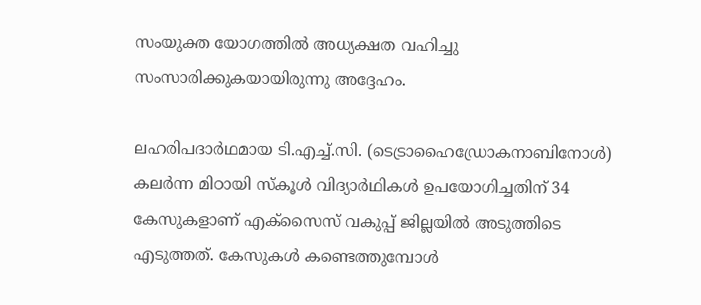സംയുക്ത യോഗത്തിൽ അധ്യക്ഷത വഹിച്ചു സംസാരിക്കുകയായിരുന്നു അദ്ദേഹം.

ലഹരിപദാർഥമായ ടി.എച്ച്.സി. (ടെട്രാഹൈഡ്രോകനാബിനോൾ) കലർന്ന മിഠായി സ്‌കൂൾ വിദ്യാർഥികൾ ഉപയോഗിച്ചതിന് 34 കേസുകളാണ് എക്സൈസ് വകുപ്പ് ജില്ലയിൽ അടുത്തിടെ എടുത്തത്. കേസുകൾ കണ്ടെത്തുമ്പോൾ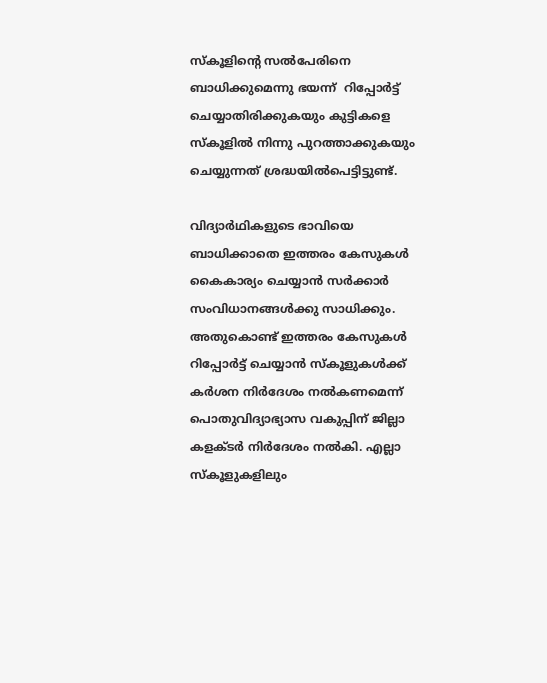സ്‌കൂളിന്റെ സൽപേരിനെ ബാധിക്കുമെന്നു ഭയന്ന്  റിപ്പോർട്ട് ചെയ്യാതിരിക്കുകയും കുട്ടികളെ സ്‌കൂളിൽ നിന്നു പുറത്താക്കുകയും ചെയ്യുന്നത് ശ്രദ്ധയിൽപെട്ടിട്ടുണ്ട്.

വിദ്യാർഥികളുടെ ഭാവിയെ ബാധിക്കാതെ ഇത്തരം കേസുകൾ കൈകാര്യം ചെയ്യാൻ സർക്കാർ സംവിധാനങ്ങൾക്കു സാധിക്കും. അതുകൊണ്ട് ഇത്തരം കേസുകൾ റിപ്പോർട്ട് ചെയ്യാൻ സ്‌കൂളുകൾക്ക് കർശന നിർദേശം നൽകണമെന്ന് പൊതുവിദ്യാഭ്യാസ വകുപ്പിന് ജില്ലാ കളക്ടർ നിർദേശം നൽകി. എല്ലാ സ്‌കൂളുകളിലും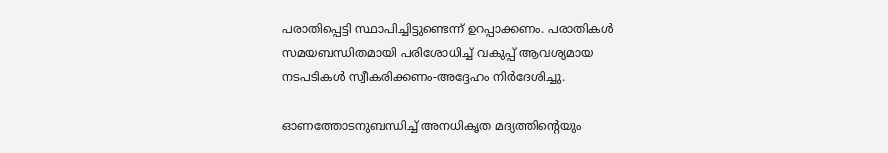പരാതിപ്പെട്ടി സ്ഥാപിച്ചിട്ടുണ്ടെന്ന് ഉറപ്പാക്കണം. പരാതികൾ സമയബന്ധിതമായി പരിശോധിച്ച് വകുപ്പ് ആവശ്യമായ നടപടികൾ സ്വീകരിക്കണം-അദ്ദേഹം നിർദേശിച്ചു.

ഓണത്തോടനുബന്ധിച്ച് അനധികൃത മദ്യത്തിന്റെയും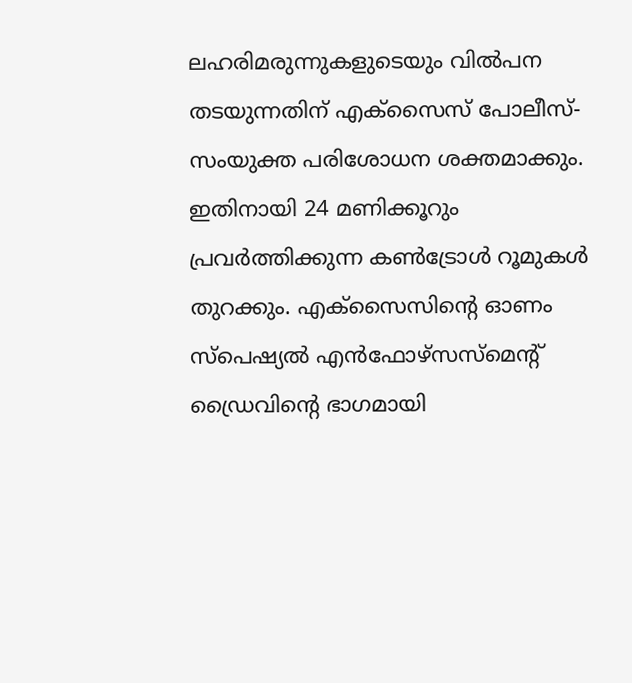ലഹരിമരുന്നുകളുടെയും വിൽപന തടയുന്നതിന് എക്സൈസ് പോലീസ്-സംയുക്ത പരിശോധന ശക്തമാക്കും. ഇതിനായി 24 മണിക്കൂറും പ്രവർത്തിക്കുന്ന കൺട്രോൾ റൂമുകൾ തുറക്കും. എക്സൈസിന്റെ ഓണം സ്പെഷ്യൽ എൻഫോഴ്സസ്മെന്റ് ഡ്രൈവിന്റെ ഭാഗമായി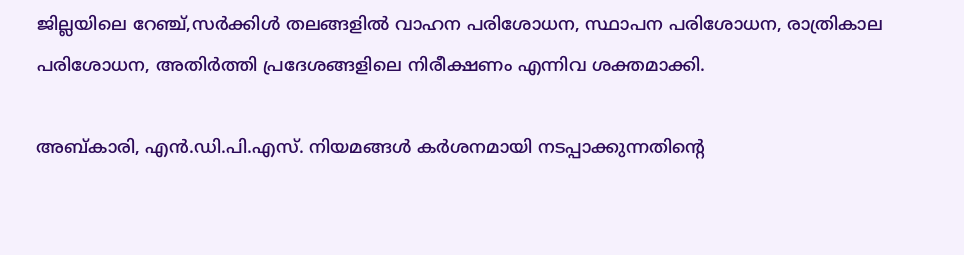ജില്ലയിലെ റേഞ്ച്,സർക്കിൾ തലങ്ങളിൽ വാഹന പരിശോധന, സ്ഥാപന പരിശോധന, രാത്രികാല പരിശോധന, അതിർത്തി പ്രദേശങ്ങളിലെ നിരീക്ഷണം എന്നിവ ശക്തമാക്കി.

അബ്കാരി, എൻ.ഡി.പി.എസ്. നിയമങ്ങൾ കർശനമായി നടപ്പാക്കുന്നതിന്റെ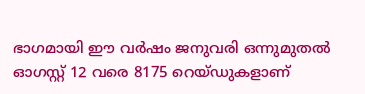ഭാഗമായി ഈ വർഷം ജനുവരി ഒന്നുമുതൽ ഓഗസ്റ്റ് 12 വരെ 8175 റെയ്ഡുകളാണ്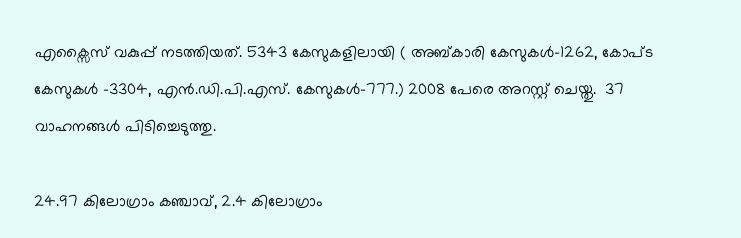എക്സൈസ് വകുപ്പ് നടത്തിയത്. 5343 കേസുകളിലായി ( അബ്കാരി കേസുകൾ-1262, കോപ്ട കേസുകൾ -3304, എൻ.ഡി.പി.എസ്. കേസുകൾ-777.) 2008 പേരെ അറസ്റ്റ് ചെയ്തു.  37 വാഹനങ്ങൾ പിടിച്ചെടുത്തു.

24.97 കിലോഗ്രാം കഞ്ചാവ്, 2.4 കിലോഗ്രാം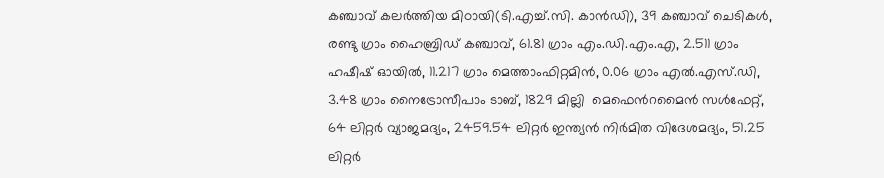കഞ്ചാവ് കലർത്തിയ മിഠായി(ടി.എച്ച്.സി. കാൻഡി), 39 കഞ്ചാവ് ചെടികൾ, രണ്ടു ഗ്രാം ഹൈബ്രിഡ് കഞ്ചാവ്, 61.81 ഗ്രാം എം.ഡി.എം.എ, 2.511 ഗ്രാം ഹഷീഷ് ഓയിൽ, 11.217 ഗ്രാം മെത്താംഫിറ്റമിൻ, 0.06 ഗ്രാം എൽ.എസ്.ഡി,  3.48 ഗ്രാം നൈട്രോസീപാം ടാബ്, 1829 മില്ലി  മെഫെൻറമൈൻ സൾഫേറ്റ്, 64 ലിറ്റർ വ്യാജമദ്യം, 2459.54 ലിറ്റർ ഇന്ത്യൻ നിർമിത വിദേശമദ്യം, 51.25 ലിറ്റർ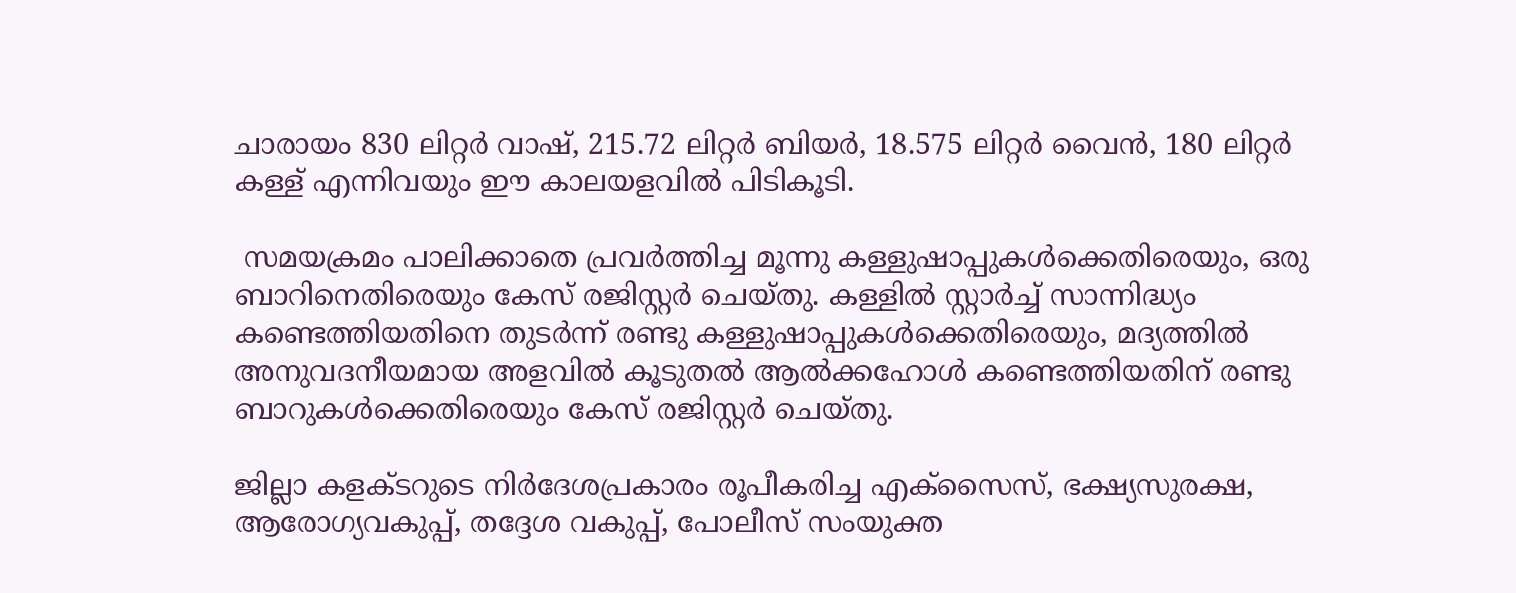ചാരായം 830 ലിറ്റർ വാഷ്, 215.72 ലിറ്റർ ബിയർ, 18.575 ലിറ്റർ വൈൻ, 180 ലിറ്റർ കള്ള് എന്നിവയും ഈ കാലയളവിൽ പിടികൂടി.

 സമയക്രമം പാലിക്കാതെ പ്രവർത്തിച്ച മൂന്നു കള്ളുഷാപ്പുകൾക്കെതിരെയും, ഒരു ബാറിനെതിരെയും കേസ് രജിസ്റ്റർ ചെയ്തു. കള്ളിൽ സ്റ്റാർച്ച് സാന്നിദ്ധ്യം കണ്ടെത്തിയതിനെ തുടർന്ന് രണ്ടു കള്ളുഷാപ്പുകൾക്കെതിരെയും, മദ്യത്തിൽ അനുവദനീയമായ അളവിൽ കൂടുതൽ ആൽക്കഹോൾ കണ്ടെത്തിയതിന് രണ്ടു ബാറുകൾക്കെതിരെയും കേസ് രജിസ്റ്റർ ചെയ്തു.

ജില്ലാ കളക്ടറുടെ നിർദേശപ്രകാരം രൂപീകരിച്ച എക്സൈസ്, ഭക്ഷ്യസുരക്ഷ, ആരോഗ്യവകുപ്പ്, തദ്ദേശ വകുപ്പ്, പോലീസ് സംയുക്ത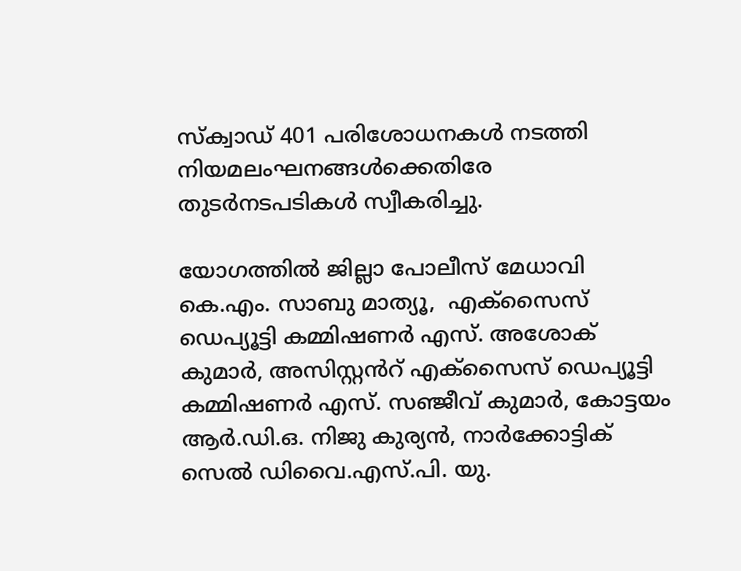സ്‌ക്വാഡ് 401 പരിശോധനകൾ നടത്തി നിയമലംഘനങ്ങൾക്കെതിരേ തുടർനടപടികൾ സ്വീകരിച്ചു.

യോഗത്തിൽ ജില്ലാ പോലീസ് മേധാവി കെ.എം. സാബു മാത്യൂ,  എക്സൈസ് ഡെപ്യൂട്ടി കമ്മിഷണർ എസ്. അശോക് കുമാർ, അസിസ്റ്റൻറ് എക്സൈസ് ഡെപ്യൂട്ടി കമ്മിഷണർ എസ്. സഞ്ജീവ് കുമാർ, കോട്ടയം ആർ.ഡി.ഒ. നിജു കുര്യൻ, നാർക്കോട്ടിക് സെൽ ഡിവൈ.എസ്.പി. യു.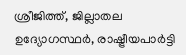ശ്രീജിത്ത്, ജില്ലാതല ഉദ്യോഗസ്ഥർ, രാഷ്ട്രീയപാർട്ടി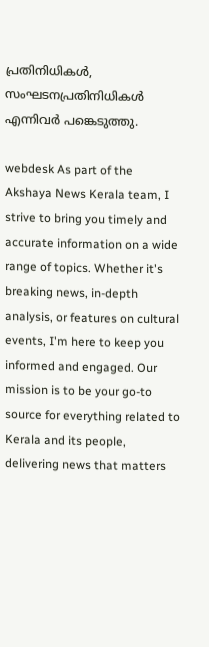പ്രതിനിധികൾ, സംഘടനപ്രതിനിധികൾ  എന്നിവർ പങ്കെടുത്തു.

webdesk As part of the Akshaya News Kerala team, I strive to bring you timely and accurate information on a wide range of topics. Whether it's breaking news, in-depth analysis, or features on cultural events, I'm here to keep you informed and engaged. Our mission is to be your go-to source for everything related to Kerala and its people, delivering news that matters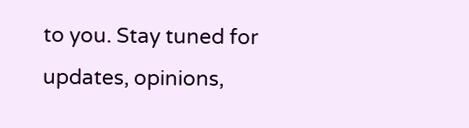to you. Stay tuned for updates, opinions,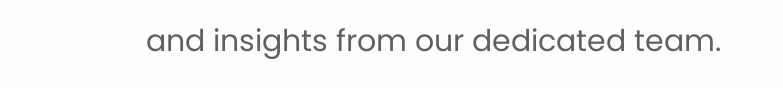and insights from our dedicated team.